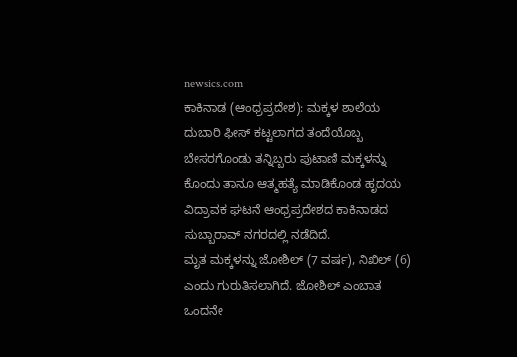newsics.com
ಕಾಕಿನಾಡ (ಆಂಧ್ರಪ್ರದೇಶ): ಮಕ್ಕಳ ಶಾಲೆಯ ದುಬಾರಿ ಫೀಸ್ ಕಟ್ಟಲಾಗದ ತಂದೆಯೊಬ್ಬ ಬೇಸರಗೊಂಡು ತನ್ನಿಬ್ಬರು ಪುಟಾಣಿ ಮಕ್ಕಳನ್ನು ಕೊಂದು ತಾನೂ ಆತ್ಮಹತ್ಯೆ ಮಾಡಿಕೊಂಡ ಹೃದಯ ವಿದ್ರಾವಕ ಘಟನೆ ಆಂಧ್ರಪ್ರದೇಶದ ಕಾಕಿನಾಡದ ಸುಬ್ಬಾರಾವ್ ನಗರದಲ್ಲಿ ನಡೆದಿದೆ.
ಮೃತ ಮಕ್ಕಳನ್ನು ಜೋಶಿಲ್ (7 ವರ್ಷ), ನಿಖಿಲ್ (6) ಎಂದು ಗುರುತಿಸಲಾಗಿದೆ. ಜೋಶಿಲ್ ಎಂಬಾತ ಒಂದನೇ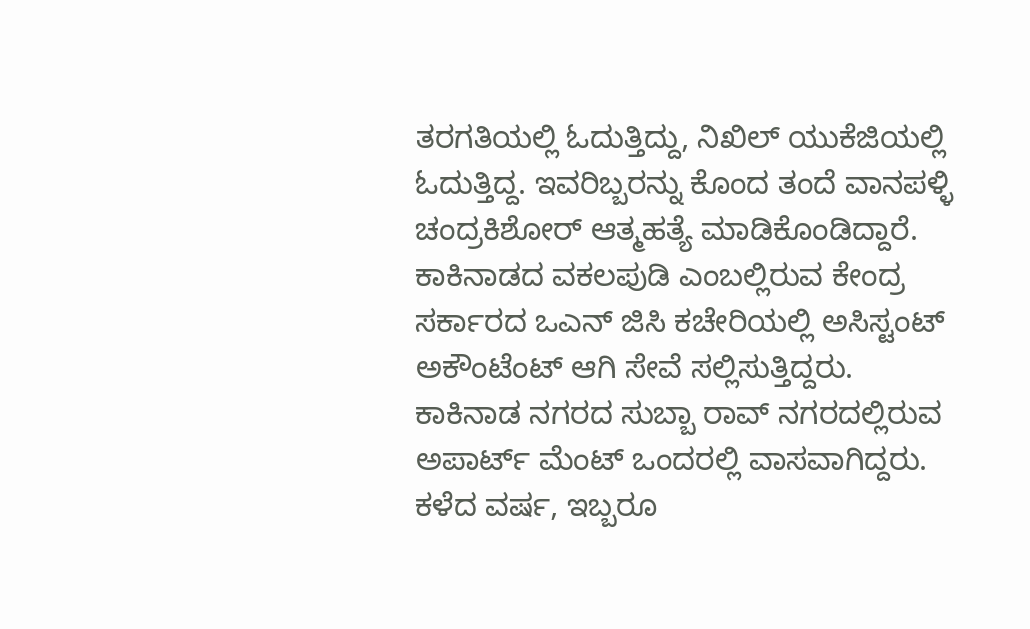ತರಗತಿಯಲ್ಲಿ ಓದುತ್ತಿದ್ದು, ನಿಖಿಲ್ ಯುಕೆಜಿಯಲ್ಲಿ ಓದುತ್ತಿದ್ದ. ಇವರಿಬ್ಬರನ್ನು ಕೊಂದ ತಂದೆ ವಾನಪಳ್ಳಿ ಚಂದ್ರಕಿಶೋರ್ ಆತ್ಮಹತ್ಯೆ ಮಾಡಿಕೊಂಡಿದ್ದಾರೆ.
ಕಾಕಿನಾಡದ ವಕಲಪುಡಿ ಎಂಬಲ್ಲಿರುವ ಕೇಂದ್ರ ಸರ್ಕಾರದ ಒಎನ್ ಜಿಸಿ ಕಚೇರಿಯಲ್ಲಿ ಅಸಿಸ್ಟಂಟ್ ಅಕೌಂಟೆಂಟ್ ಆಗಿ ಸೇವೆ ಸಲ್ಲಿಸುತ್ತಿದ್ದರು. ಕಾಕಿನಾಡ ನಗರದ ಸುಬ್ಬಾ ರಾವ್ ನಗರದಲ್ಲಿರುವ ಅಪಾರ್ಟ್ ಮೆಂಟ್ ಒಂದರಲ್ಲಿ ವಾಸವಾಗಿದ್ದರು.
ಕಳೆದ ವರ್ಷ, ಇಬ್ಬರೂ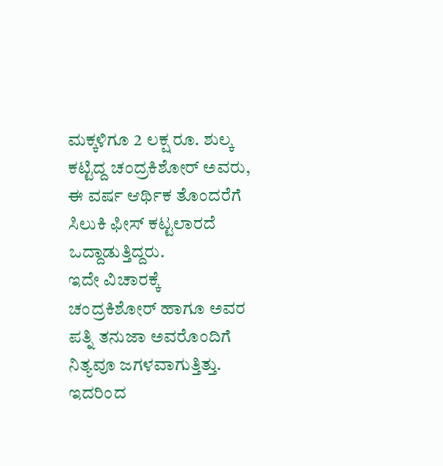ಮಕ್ಕಳಿಗೂ 2 ಲಕ್ಷ ರೂ. ಶುಲ್ಕ ಕಟ್ಟಿದ್ದ ಚಂದ್ರಕಿಶೋರ್ ಅವರು, ಈ ವರ್ಷ ಆರ್ಥಿಕ ತೊಂದರೆಗೆ ಸಿಲುಕಿ ಫೀಸ್ ಕಟ್ಟಲಾರದೆ ಒದ್ದಾಡುತ್ತಿದ್ದರು.
ಇದೇ ವಿಚಾರಕ್ಕೆ ಚಂದ್ರಕಿಶೋರ್ ಹಾಗೂ ಅವರ ಪತ್ನಿ ತನುಜಾ ಅವರೊಂದಿಗೆ ನಿತ್ಯವೂ ಜಗಳವಾಗುತ್ತಿತ್ತು. ಇದರಿಂದ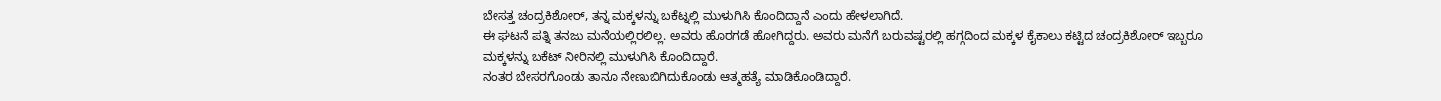ಬೇಸತ್ತ ಚಂದ್ರಕಿಶೋರ್, ತನ್ನ ಮಕ್ಕಳನ್ನು ಬಕೆಟ್ನಲ್ಲಿ ಮುಳುಗಿಸಿ ಕೊಂದಿದ್ದಾನೆ ಎಂದು ಹೇಳಲಾಗಿದೆ.
ಈ ಘಟನೆ ಪತ್ನಿ ತನಜು ಮನೆಯಲ್ಲಿರಲಿಲ್ಲ. ಅವರು ಹೊರಗಡೆ ಹೋಗಿದ್ದರು. ಅವರು ಮನೆಗೆ ಬರುವಷ್ಟರಲ್ಲಿ ಹಗ್ಗದಿಂದ ಮಕ್ಕಳ ಕೈಕಾಲು ಕಟ್ಟಿದ ಚಂದ್ರಕಿಶೋರ್ ಇಬ್ಬರೂ ಮಕ್ಕಳನ್ನು ಬಕೆಟ್ ನೀರಿನಲ್ಲಿ ಮುಳುಗಿಸಿ ಕೊಂದಿದ್ದಾರೆ.
ನಂತರ ಬೇಸರಗೊಂಡು ತಾನೂ ನೇಣುಬಿಗಿದುಕೊಂಡು ಆತ್ಮಹತ್ಯೆ ಮಾಡಿಕೊಂಡಿದ್ದಾರೆ.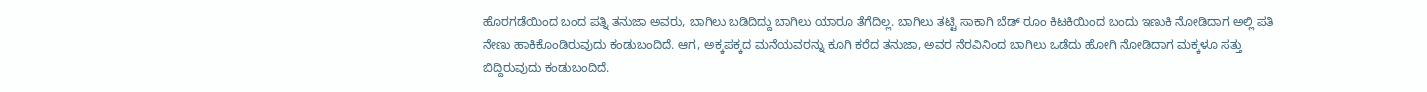ಹೊರಗಡೆಯಿಂದ ಬಂದ ಪತ್ನಿ ತನುಜಾ ಅವರು, ಬಾಗಿಲು ಬಡಿದಿದ್ದು ಬಾಗಿಲು ಯಾರೂ ತೆಗೆದಿಲ್ಲ. ಬಾಗಿಲು ತಟ್ಟಿ ಸಾಕಾಗಿ ಬೆಡ್ ರೂಂ ಕಿಟಕಿಯಿಂದ ಬಂದು ಇಣುಕಿ ನೋಡಿದಾಗ ಅಲ್ಲಿ ಪತಿ ನೇಣು ಹಾಕಿಕೊಂಡಿರುವುದು ಕಂಡುಬಂದಿದೆ. ಆಗ, ಅಕ್ಕಪಕ್ಕದ ಮನೆಯವರನ್ನು ಕೂಗಿ ಕರೆದ ತನುಜಾ, ಅವರ ನೆರವಿನಿಂದ ಬಾಗಿಲು ಒಡೆದು ಹೋಗಿ ನೋಡಿದಾಗ ಮಕ್ಕಳೂ ಸತ್ತು ಬಿದ್ದಿರುವುದು ಕಂಡುಬಂದಿದೆ.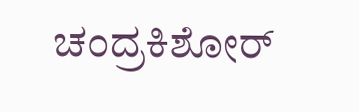ಚಂದ್ರಕಿಶೋರ್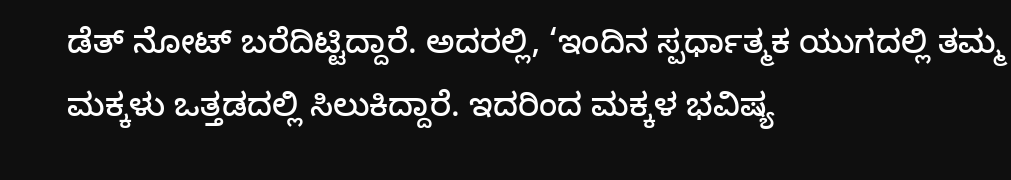ಡೆತ್ ನೋಟ್ ಬರೆದಿಟ್ಟಿದ್ದಾರೆ. ಅದರಲ್ಲಿ, ‘ಇಂದಿನ ಸ್ಪರ್ಧಾತ್ಮಕ ಯುಗದಲ್ಲಿ ತಮ್ಮ ಮಕ್ಕಳು ಒತ್ತಡದಲ್ಲಿ ಸಿಲುಕಿದ್ದಾರೆ. ಇದರಿಂದ ಮಕ್ಕಳ ಭವಿಷ್ಯ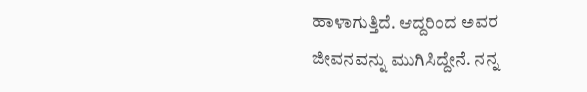ಹಾಳಾಗುತ್ತಿದೆ. ಆದ್ದರಿಂದ ಅವರ ಜೀವನವನ್ನು ಮುಗಿಸಿದ್ದೇನೆ. ನನ್ನ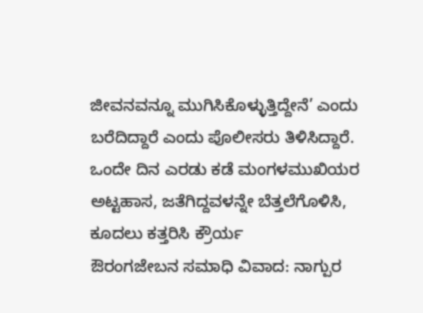ಜೀವನವನ್ನೂ ಮುಗಿಸಿಕೊಳ್ಳುತ್ತಿದ್ದೇನೆ’ ಎಂದು ಬರೆದಿದ್ದಾರೆ ಎಂದು ಪೊಲೀಸರು ತಿಳಿಸಿದ್ದಾರೆ.
ಒಂದೇ ದಿನ ಎರಡು ಕಡೆ ಮಂಗಳಮುಖಿಯರ ಅಟ್ಟಹಾಸ, ಜತೆಗಿದ್ದವಳನ್ನೇ ಬೆತ್ತಲೆಗೊಳಿಸಿ, ಕೂದಲು ಕತ್ತರಿಸಿ ಕ್ರೌರ್ಯ
ಔರಂಗಜೇಬನ ಸಮಾಧಿ ವಿವಾದ: ನಾಗ್ಪುರ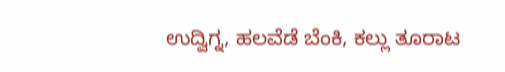ಉದ್ವಿಗ್ನ, ಹಲವೆಡೆ ಬೆಂಕಿ, ಕಲ್ಲು ತೂರಾಟ